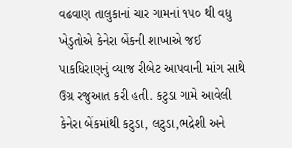વઢવાણ તાલુકાનાં ચાર ગામનાં ૧૫૦ થી વધુ ખેડુતોએ કેનેરા બેંકની શાખાએ જઈ પાકધિરાણનું વ્યાજ રીબેટ આપવાની માંગ સાથે ઉગ્ર રજુઆત કરી હતી. કટુડા ગામે આવેલી કેનેરા બેંકમાંથી કટુડા, લટુડા,ભદ્રેશી અને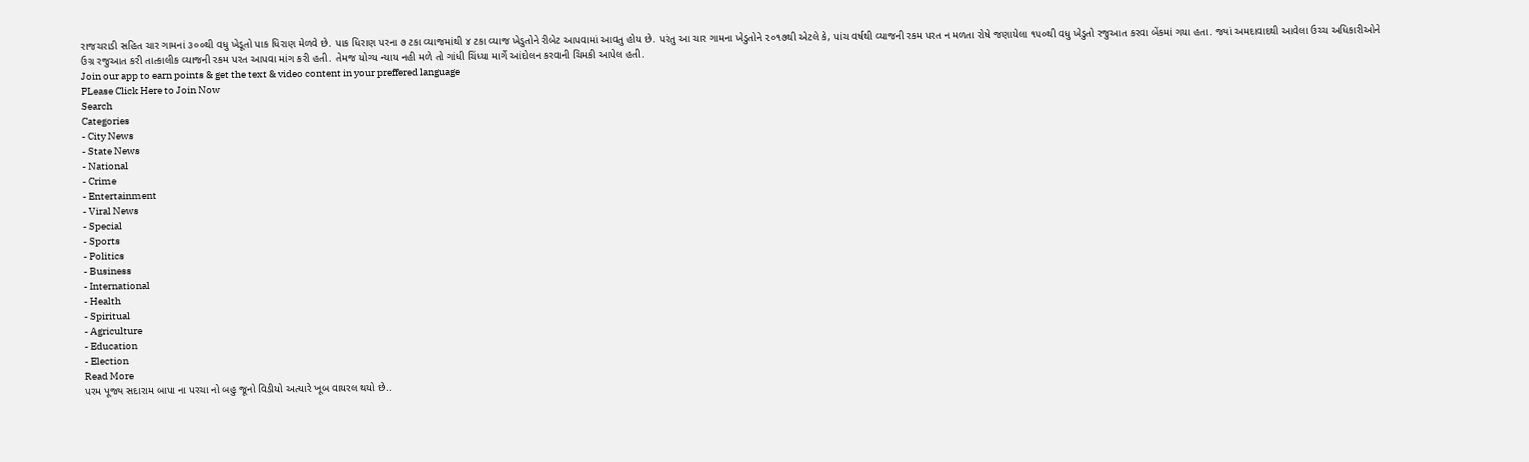રાજચરાડી સહિત ચાર ગામનાં ૩૦૦થી વધુ ખેડૂતો પાક ધિરાણ મેળવે છે. પાક ધિરાણ પરના ૭ ટકા વ્યાજમાંથી ૪ ટકા વ્યાજ ખેડુતોને રીબેટ આપવામાં આવતુ હોય છે. પરંતુ આ ચાર ગામના ખેડુતોને ૨૦૧૭થી એટલે કે, પાંચ વર્ષથી વ્યાજની રકમ પરત ન મળતા રોષે જણાયેલા ૧૫૦થી વધુ ખેડુતો રજુઆત કરવા બેંકમાં ગયા હતા. જ્યાં અમદાવાદથી આવેલા ઉચ્ચ અધિકારીઓને ઉગ્ર રજુઆત કરી તાત્કાલીક વ્યાજની રકમ પરત આપવા માંગ કરી હતી. તેમજ યોગ્ય ન્યાય નહી મળે તો ગાંધી ચિંધ્યા માર્ગે આંદોલન કરવાની ચિમકી આપેલ હતી.
Join our app to earn points & get the text & video content in your preffered language
PLease Click Here to Join Now
Search
Categories
- City News
- State News
- National
- Crime
- Entertainment
- Viral News
- Special
- Sports
- Politics
- Business
- International
- Health
- Spiritual
- Agriculture
- Education
- Election
Read More
પરમ પૂજ્ય સદારામ બાપા ના પરચા નો બહુ જૂનો વિડીયો અત્યારે ખૂબ વાયરલ થયો છે..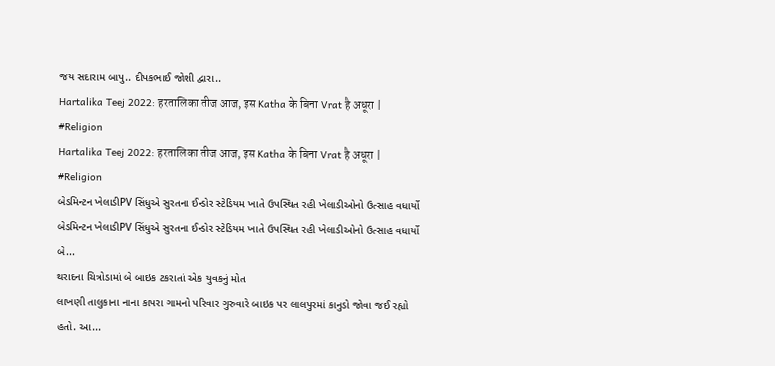જય સદારામ બાપુ.. દીપકભાઈ જોશી દ્વારા..
Hartalika Teej 2022: हरतालिका तीज आज, इस Katha के बिना Vrat है अधूरा | #Religion
Hartalika Teej 2022: हरतालिका तीज आज, इस Katha के बिना Vrat है अधूरा | #Religion
બેડમિન્ટન ખેલાડીPV સિંધુએ સુરતના ઈન્ડોર સ્ટેડિયમ ખાતે ઉપસ્થિત રહી ખેલાડીઓનો ઉત્સાહ વધાર્યો
બેડમિન્ટન ખેલાડીPV સિંધુએ સુરતના ઈન્ડોર સ્ટેડિયમ ખાતે ઉપસ્થિત રહી ખેલાડીઓનો ઉત્સાહ વધાર્યો
બે...
થરાદના ચિત્રોડામાં બે બાઇક ટકરાતાં એક યુવકનું મોત
લાખણી તાલુકાના નાના કાપરા ગામનો પરિવાર ગુરુવારે બાઇક પર લાલપુરમાં કાનુડો જોવા જઈ રહ્યો હતો. આ...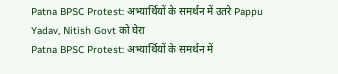Patna BPSC Protest: अभ्यार्थियों के समर्थन में उतरे Pappu Yadav, Nitish Govt को घेरा
Patna BPSC Protest: अभ्यार्थियों के समर्थन में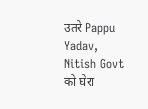उतरे Pappu Yadav, Nitish Govt को घेरा